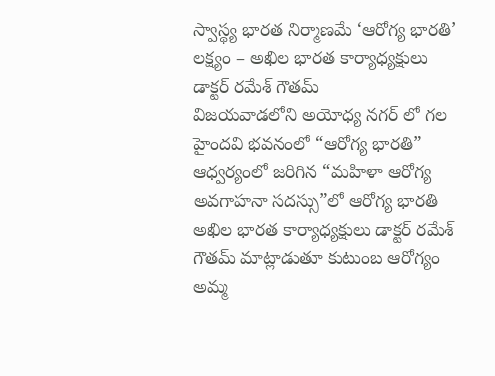స్వాస్థ్య భారత నిర్మాణమే ‘ఆరోగ్య భారతి’ లక్ష్యం – అఖిల భారత కార్యాధ్యక్షులు డాక్టర్ రమేశ్ గౌతమ్
విజయవాడలోని అయోధ్య నగర్ లో గల హైందవి భవనంలో “ఆరోగ్య భారతి” ఆధ్వర్యంలో జరిగిన “మహిళా ఆరోగ్య అవగాహనా సదస్సు”లో ఆరోగ్య భారతి అఖిల భారత కార్యాధ్యక్షులు డాక్టర్ రమేశ్ గౌతమ్ మాట్లాడుతూ కుటుంబ ఆరోగ్యం అమ్మ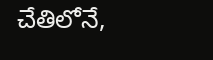చేతిలోనే,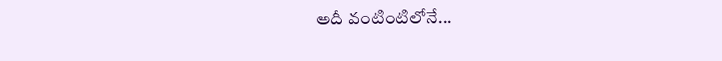అదీ వంటింటిలోనే...